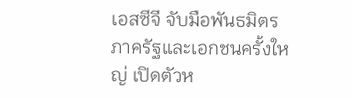เอสซีจี จับมือพันธมิตรภาครัฐและเอกชนครั้งใหญ่ เปิดตัวห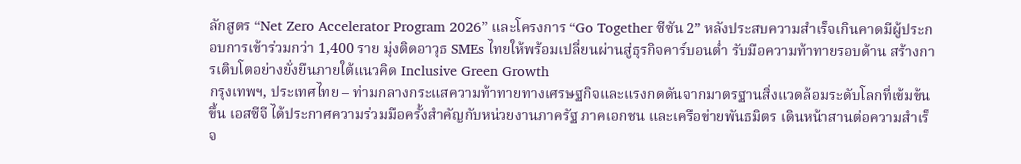ลักสูตร “Net Zero Accelerator Program 2026” และโครงการ “Go Together ซีซัน 2” หลังประสบความสำเร็จเกินคาดมีผู้ประกอบการเข้าร่วมกว่า 1,400 ราย มุ่งติดอาวุธ SMEs ไทยให้พร้อมเปลี่ยนผ่านสู่ธุรกิจคาร์บอนต่ำ รับมือความท้าทายรอบด้าน สร้างการเติบโตอย่างยั่งยืนภายใต้แนวคิด Inclusive Green Growth
กรุงเทพฯ, ประเทศไทย – ท่ามกลางกระแสความท้าทายทางเศรษฐกิจและแรงกดดันจากมาตรฐานสิ่งแวดล้อมระดับโลกที่เข้มข้นขึ้น เอสซีจี ได้ประกาศความร่วมมือครั้งสำคัญกับหน่วยงานภาครัฐ ภาคเอกชน และเครือข่ายพันธมิตร เดินหน้าสานต่อความสำเร็จ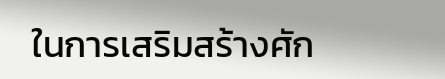ในการเสริมสร้างศัก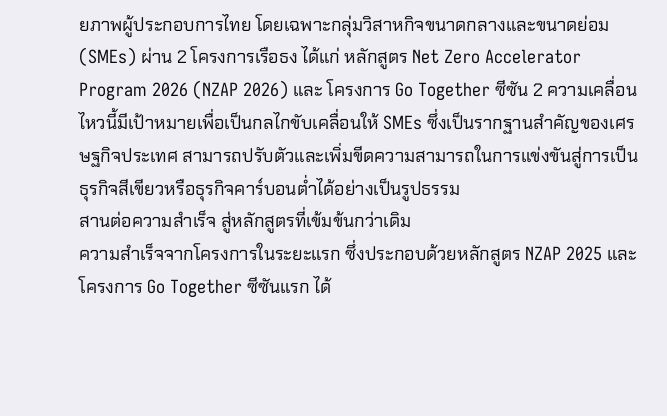ยภาพผู้ประกอบการไทย โดยเฉพาะกลุ่มวิสาหกิจขนาดกลางและขนาดย่อม (SMEs) ผ่าน 2 โครงการเรือธง ได้แก่ หลักสูตร Net Zero Accelerator Program 2026 (NZAP 2026) และ โครงการ Go Together ซีซัน 2 ความเคลื่อนไหวนี้มีเป้าหมายเพื่อเป็นกลไกขับเคลื่อนให้ SMEs ซึ่งเป็นรากฐานสำคัญของเศรษฐกิจประเทศ สามารถปรับตัวและเพิ่มขีดความสามารถในการแข่งขันสู่การเป็นธุรกิจสีเขียวหรือธุรกิจคาร์บอนต่ำได้อย่างเป็นรูปธรรม
สานต่อความสำเร็จ สู่หลักสูตรที่เข้มข้นกว่าเดิม
ความสำเร็จจากโครงการในระยะแรก ซึ่งประกอบด้วยหลักสูตร NZAP 2025 และโครงการ Go Together ซีซันแรก ได้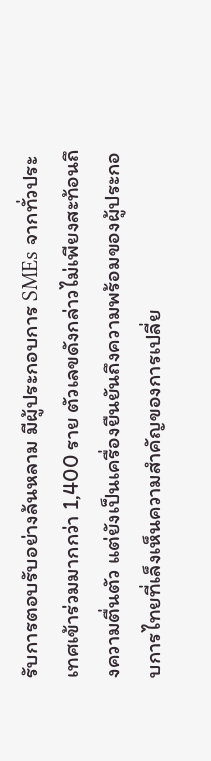รับการตอบรับอย่างล้นหลาม มีผู้ประกอบการ SMEs จากทั่วประเทศเข้าร่วมมากกว่า 1,400 ราย ตัวเลขดังกล่าวไม่เพียงสะท้อนถึงความตื่นตัว แต่ยังเป็นเครื่องยืนยันถึงความพร้อมของผู้ประกอบการไทยที่เล็งเห็นความสำคัญของการเปลี่ย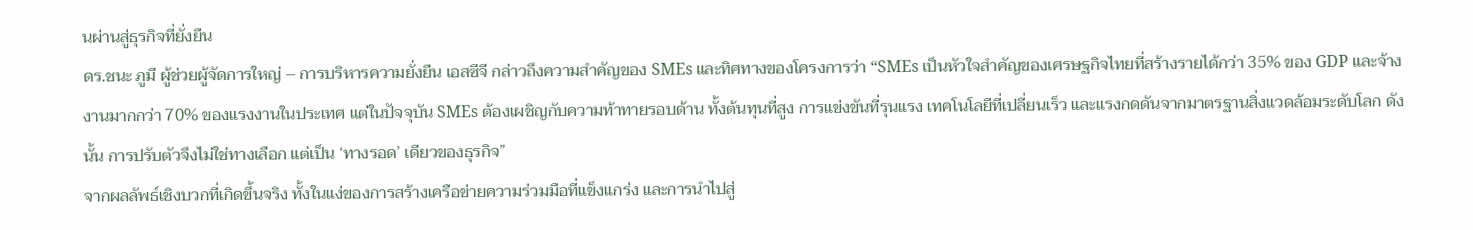นผ่านสู่ธุรกิจที่ยั่งยืน
ดร.ชนะ ภูมี ผู้ช่วยผู้จัดการใหญ่ – การบริหารความยั่งยืน เอสซีจี กล่าวถึงความสำคัญของ SMEs และทิศทางของโครงการว่า “SMEs เป็นหัวใจสำคัญของเศรษฐกิจไทยที่สร้างรายได้กว่า 35% ของ GDP และจ้างงานมากกว่า 70% ของแรงงานในประเทศ แต่ในปัจจุบัน SMEs ต้องเผชิญกับความท้าทายรอบด้าน ทั้งต้นทุนที่สูง การแข่งขันที่รุนแรง เทคโนโลยีที่เปลี่ยนเร็ว และแรงกดดันจากมาตรฐานสิ่งแวดล้อมระดับโลก ดังนั้น การปรับตัวจึงไม่ใช่ทางเลือก แต่เป็น ‘ทางรอด’ เดียวของธุรกิจ”
จากผลลัพธ์เชิงบวกที่เกิดขึ้นจริง ทั้งในแง่ของการสร้างเครือข่ายความร่วมมือที่แข็งแกร่ง และการนำไปสู่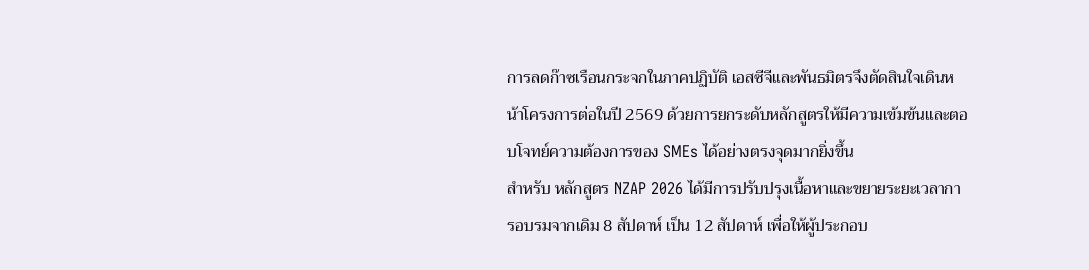การลดก๊าซเรือนกระจกในภาคปฏิบัติ เอสซีจีและพันธมิตรจึงตัดสินใจเดินหน้าโครงการต่อในปี 2569 ด้วยการยกระดับหลักสูตรให้มีความเข้มข้นและตอบโจทย์ความต้องการของ SMEs ได้อย่างตรงจุดมากยิ่งขึ้น
สำหรับ หลักสูตร NZAP 2026 ได้มีการปรับปรุงเนื้อหาและขยายระยะเวลาการอบรมจากเดิม 8 สัปดาห์ เป็น 12 สัปดาห์ เพื่อให้ผู้ประกอบ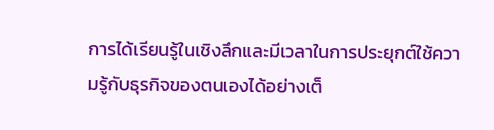การได้เรียนรู้ในเชิงลึกและมีเวลาในการประยุกต์ใช้ความรู้กับธุรกิจของตนเองได้อย่างเต็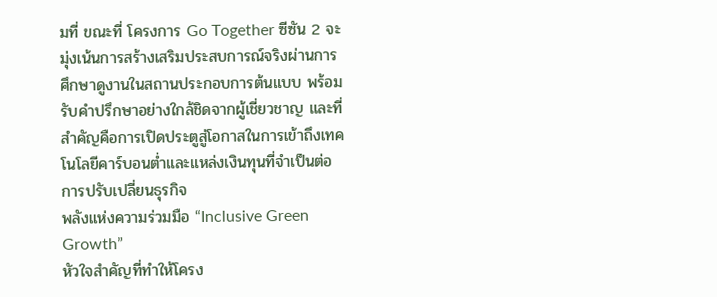มที่ ขณะที่ โครงการ Go Together ซีซัน 2 จะมุ่งเน้นการสร้างเสริมประสบการณ์จริงผ่านการศึกษาดูงานในสถานประกอบการต้นแบบ พร้อมรับคำปรึกษาอย่างใกล้ชิดจากผู้เชี่ยวชาญ และที่สำคัญคือการเปิดประตูสู่โอกาสในการเข้าถึงเทคโนโลยีคาร์บอนต่ำและแหล่งเงินทุนที่จำเป็นต่อการปรับเปลี่ยนธุรกิจ
พลังแห่งความร่วมมือ “Inclusive Green Growth”
หัวใจสำคัญที่ทำให้โครง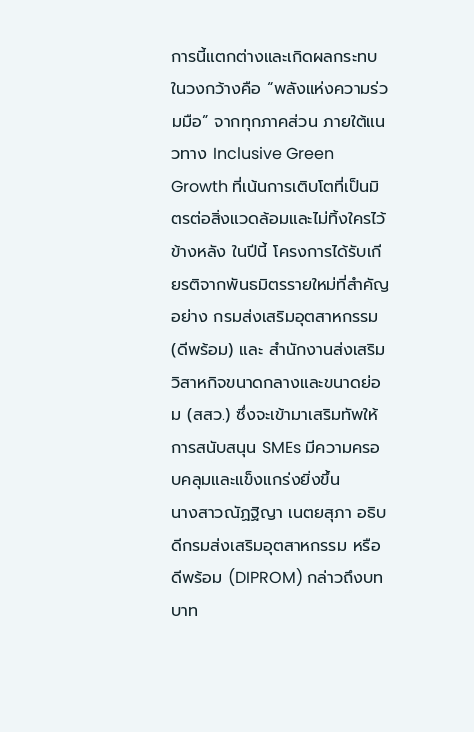การนี้แตกต่างและเกิดผลกระทบในวงกว้างคือ “พลังแห่งความร่วมมือ” จากทุกภาคส่วน ภายใต้แนวทาง Inclusive Green Growth ที่เน้นการเติบโตที่เป็นมิตรต่อสิ่งแวดล้อมและไม่ทิ้งใครไว้ข้างหลัง ในปีนี้ โครงการได้รับเกียรติจากพันธมิตรรายใหม่ที่สำคัญอย่าง กรมส่งเสริมอุตสาหกรรม (ดีพร้อม) และ สำนักงานส่งเสริมวิสาหกิจขนาดกลางและขนาดย่อม (สสว.) ซึ่งจะเข้ามาเสริมทัพให้การสนับสนุน SMEs มีความครอบคลุมและแข็งแกร่งยิ่งขึ้น
นางสาวณัฏฐิญา เนตยสุภา อธิบดีกรมส่งเสริมอุตสาหกรรม หรือ ดีพร้อม (DIPROM) กล่าวถึงบทบาท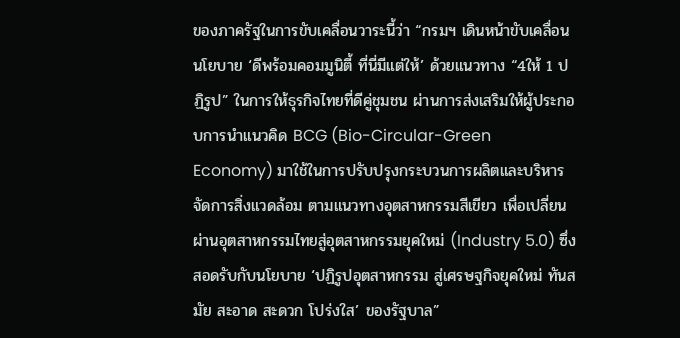ของภาครัฐในการขับเคลื่อนวาระนี้ว่า “กรมฯ เดินหน้าขับเคลื่อนนโยบาย ‘ดีพร้อมคอมมูนิตี้ ที่นี่มีแต่ให้’ ด้วยแนวทาง “4ให้ 1 ปฏิรูป” ในการให้ธุรกิจไทยที่ดีคู่ชุมชน ผ่านการส่งเสริมให้ผู้ประกอบการนำแนวคิด BCG (Bio-Circular-Green Economy) มาใช้ในการปรับปรุงกระบวนการผลิตและบริหารจัดการสิ่งแวดล้อม ตามแนวทางอุตสาหกรรมสีเขียว เพื่อเปลี่ยนผ่านอุตสาหกรรมไทยสู่อุตสาหกรรมยุคใหม่ (Industry 5.0) ซึ่งสอดรับกับนโยบาย ‘ปฏิรูปอุตสาหกรรม สู่เศรษฐกิจยุคใหม่ ทันสมัย สะอาด สะดวก โปร่งใส’ ของรัฐบาล”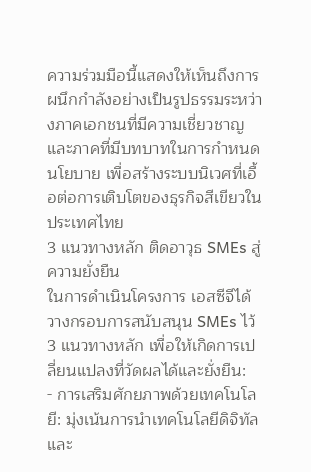ความร่วมมือนี้แสดงให้เห็นถึงการผนึกกำลังอย่างเป็นรูปธรรมระหว่างภาคเอกชนที่มีความเชี่ยวชาญและภาคที่มีบทบาทในการกำหนดนโยบาย เพื่อสร้างระบบนิเวศที่เอื้อต่อการเติบโตของธุรกิจสีเขียวในประเทศไทย
3 แนวทางหลัก ติดอาวุธ SMEs สู่ความยั่งยืน
ในการดำเนินโครงการ เอสซีจีได้วางกรอบการสนับสนุน SMEs ไว้ 3 แนวทางหลัก เพื่อให้เกิดการเปลี่ยนแปลงที่วัดผลได้และยั่งยืน:
- การเสริมศักยภาพด้วยเทคโนโลยี: มุ่งเน้นการนำเทคโนโลยีดิจิทัลและ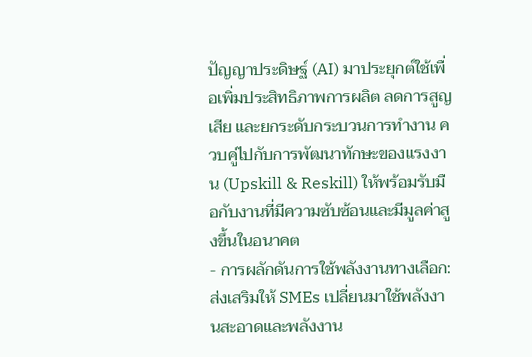ปัญญาประดิษฐ์ (AI) มาประยุกต์ใช้เพื่อเพิ่มประสิทธิภาพการผลิต ลดการสูญเสีย และยกระดับกระบวนการทำงาน ควบคู่ไปกับการพัฒนาทักษะของแรงงาน (Upskill & Reskill) ให้พร้อมรับมือกับงานที่มีความซับซ้อนและมีมูลค่าสูงขึ้นในอนาคต
- การผลักดันการใช้พลังงานทางเลือก: ส่งเสริมให้ SMEs เปลี่ยนมาใช้พลังงานสะอาดและพลังงาน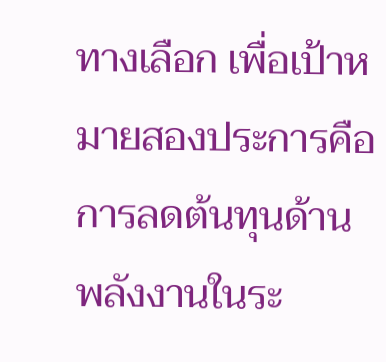ทางเลือก เพื่อเป้าหมายสองประการคือ การลดต้นทุนด้านพลังงานในระ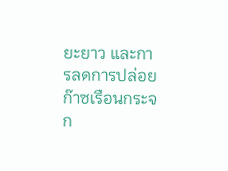ยะยาว และการลดการปล่อยก๊าซเรือนกระจก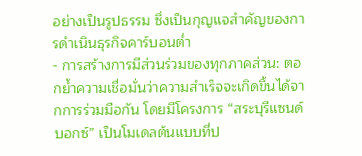อย่างเป็นรูปธรรม ซึ่งเป็นกุญแจสำคัญของการดำเนินธุรกิจคาร์บอนต่ำ
- การสร้างการมีส่วนร่วมของทุกภาคส่วน: ตอกย้ำความเชื่อมั่นว่าความสำเร็จจะเกิดขึ้นได้จากการร่วมมือกัน โดยมีโครงการ “สระบุรีแซนด์บอกซ์” เป็นโมเดลต้นแบบที่ป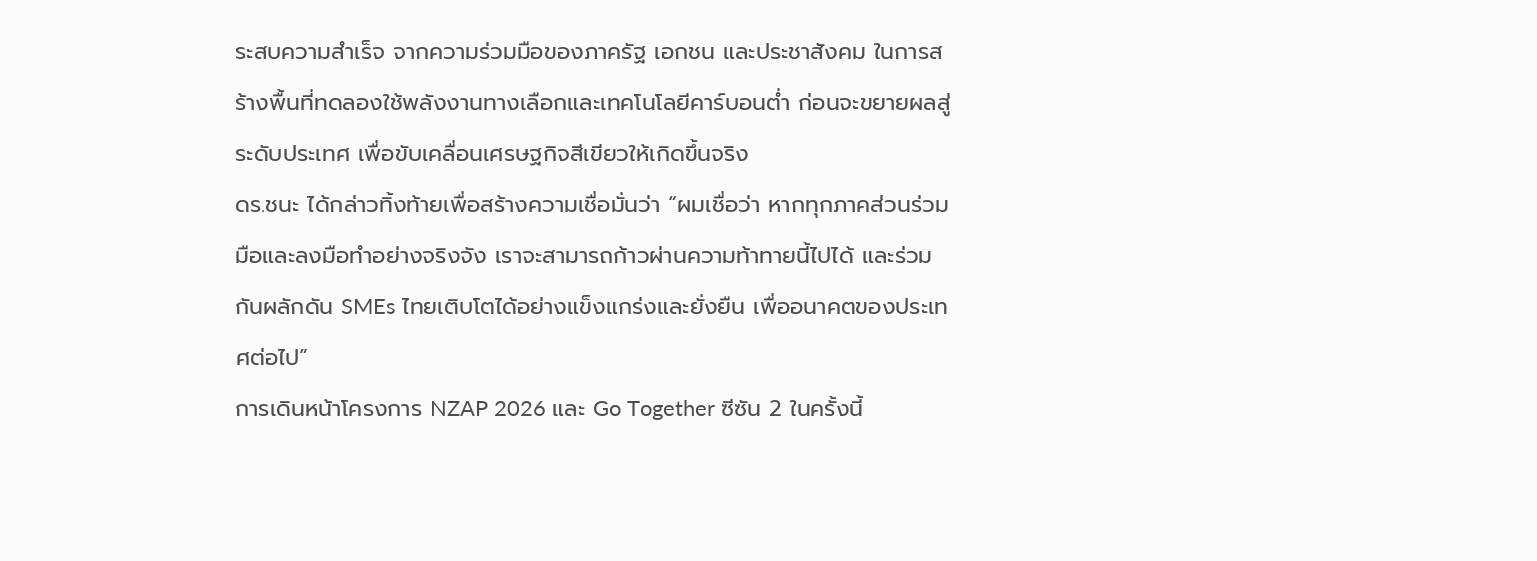ระสบความสำเร็จ จากความร่วมมือของภาครัฐ เอกชน และประชาสังคม ในการสร้างพื้นที่ทดลองใช้พลังงานทางเลือกและเทคโนโลยีคาร์บอนต่ำ ก่อนจะขยายผลสู่ระดับประเทศ เพื่อขับเคลื่อนเศรษฐกิจสีเขียวให้เกิดขึ้นจริง
ดร.ชนะ ได้กล่าวทิ้งท้ายเพื่อสร้างความเชื่อมั่นว่า “ผมเชื่อว่า หากทุกภาคส่วนร่วมมือและลงมือทำอย่างจริงจัง เราจะสามารถก้าวผ่านความท้าทายนี้ไปได้ และร่วมกันผลักดัน SMEs ไทยเติบโตได้อย่างแข็งแกร่งและยั่งยืน เพื่ออนาคตของประเทศต่อไป”
การเดินหน้าโครงการ NZAP 2026 และ Go Together ซีซัน 2 ในครั้งนี้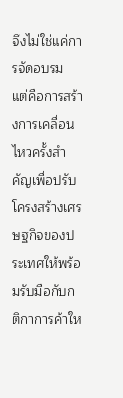จึงไม่ใช่แค่การจัดอบรม แต่คือการสร้างการเคลื่อนไหวครั้งสำคัญเพื่อปรับโครงสร้างเศรษฐกิจของประเทศให้พร้อมรับมือกับกติกาการค้าให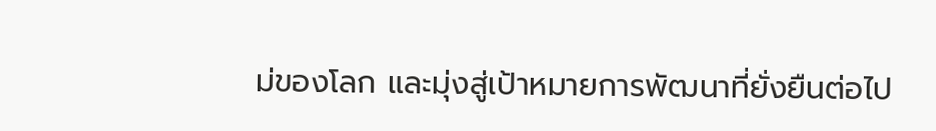ม่ของโลก และมุ่งสู่เป้าหมายการพัฒนาที่ยั่งยืนต่อไป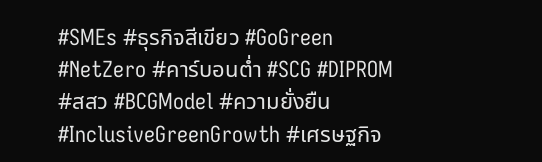#SMEs #ธุรกิจสีเขียว #GoGreen #NetZero #คาร์บอนต่ำ #SCG #DIPROM #สสว #BCGModel #ความยั่งยืน #InclusiveGreenGrowth #เศรษฐกิจ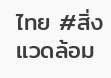ไทย #สิ่งแวดล้อม